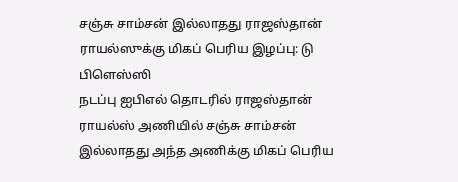சஞ்சு சாம்சன் இல்லாதது ராஜஸ்தான் ராயல்ஸுக்கு மிகப் பெரிய இழப்பு: டு பிளெஸ்ஸி
நடப்பு ஐபிஎல் தொடரில் ராஜஸ்தான் ராயல்ஸ் அணியில் சஞ்சு சாம்சன் இல்லாதது அந்த அணிக்கு மிகப் பெரிய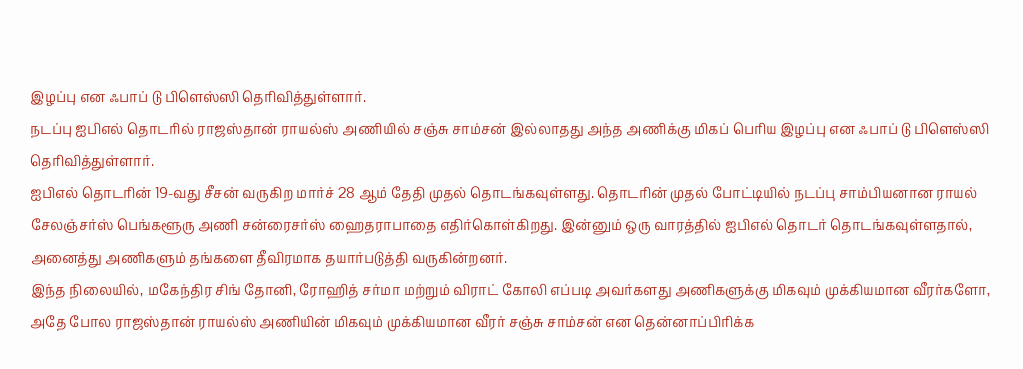இழப்பு என ஃபாப் டு பிளெஸ்ஸி தெரிவித்துள்ளார்.
நடப்பு ஐபிஎல் தொடரில் ராஜஸ்தான் ராயல்ஸ் அணியில் சஞ்சு சாம்சன் இல்லாதது அந்த அணிக்கு மிகப் பெரிய இழப்பு என ஃபாப் டு பிளெஸ்ஸி தெரிவித்துள்ளார்.
ஐபிஎல் தொடரின் 19-வது சீசன் வருகிற மார்ச் 28 ஆம் தேதி முதல் தொடங்கவுள்ளது. தொடரின் முதல் போட்டியில் நடப்பு சாம்பியனான ராயல் சேலஞ்சர்ஸ் பெங்களூரு அணி சன்ரைசர்ஸ் ஹைதராபாதை எதிர்கொள்கிறது. இன்னும் ஒரு வாரத்தில் ஐபிஎல் தொடர் தொடங்கவுள்ளதால், அனைத்து அணிகளும் தங்களை தீவிரமாக தயார்படுத்தி வருகின்றனர்.
இந்த நிலையில், மகேந்திர சிங் தோனி, ரோஹித் சர்மா மற்றும் விராட் கோலி எப்படி அவர்களது அணிகளுக்கு மிகவும் முக்கியமான வீரர்களோ, அதே போல ராஜஸ்தான் ராயல்ஸ் அணியின் மிகவும் முக்கியமான வீரர் சஞ்சு சாம்சன் என தென்னாப்பிரிக்க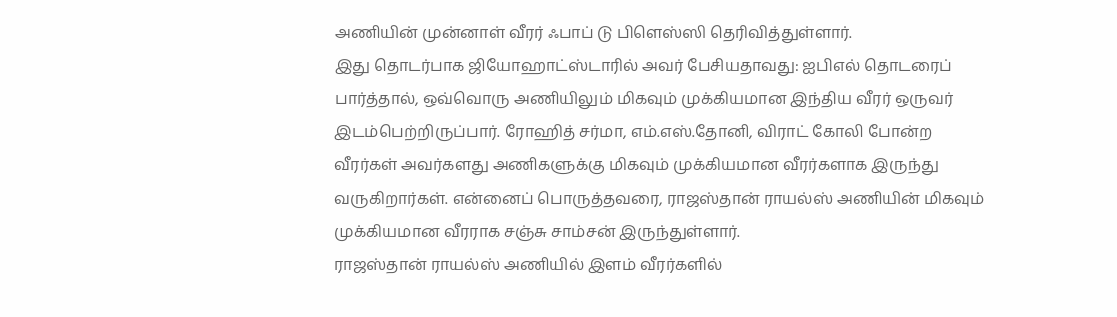அணியின் முன்னாள் வீரர் ஃபாப் டு பிளெஸ்ஸி தெரிவித்துள்ளார்.
இது தொடர்பாக ஜியோஹாட்ஸ்டாரில் அவர் பேசியதாவது: ஐபிஎல் தொடரைப் பார்த்தால், ஒவ்வொரு அணியிலும் மிகவும் முக்கியமான இந்திய வீரர் ஒருவர் இடம்பெற்றிருப்பார். ரோஹித் சர்மா, எம்.எஸ்.தோனி, விராட் கோலி போன்ற வீரர்கள் அவர்களது அணிகளுக்கு மிகவும் முக்கியமான வீரர்களாக இருந்து வருகிறார்கள். என்னைப் பொருத்தவரை, ராஜஸ்தான் ராயல்ஸ் அணியின் மிகவும் முக்கியமான வீரராக சஞ்சு சாம்சன் இருந்துள்ளார்.
ராஜஸ்தான் ராயல்ஸ் அணியில் இளம் வீரர்களில்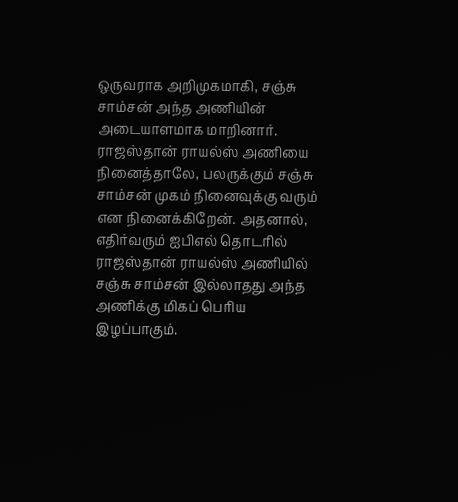ஒருவராக அறிமுகமாகி, சஞ்சு சாம்சன் அந்த அணியின் அடையாளமாக மாறினார். ராஜஸ்தான் ராயல்ஸ் அணியை நினைத்தாலே, பலருக்கும் சஞ்சு சாம்சன் முகம் நினைவுக்கு வரும் என நினைக்கிறேன். அதனால், எதிர்வரும் ஐபிஎல் தொடரில் ராஜஸ்தான் ராயல்ஸ் அணியில் சஞ்சு சாம்சன் இல்லாதது அந்த அணிக்கு மிகப் பெரிய இழப்பாகும்.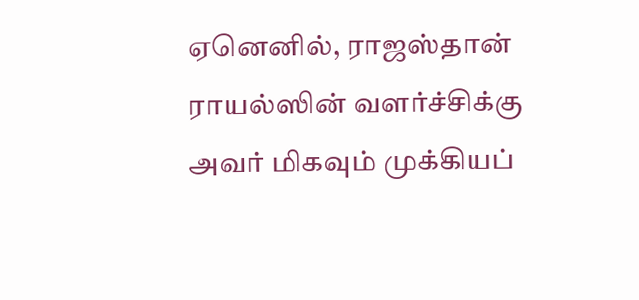ஏனெனில், ராஜஸ்தான் ராயல்ஸின் வளர்ச்சிக்கு அவர் மிகவும் முக்கியப்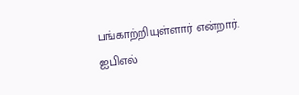பங்காற்றியுள்ளார் என்றார்.
ஐபிஎல்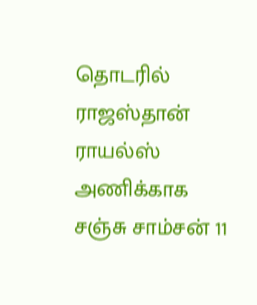தொடரில் ராஜஸ்தான் ராயல்ஸ் அணிக்காக சஞ்சு சாம்சன் 11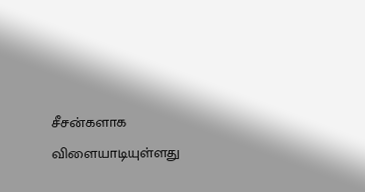சீசன்களாக விளையாடியுள்ளது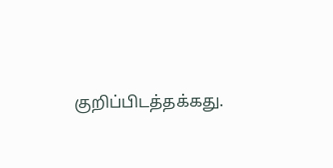குறிப்பிடத்தக்கது.